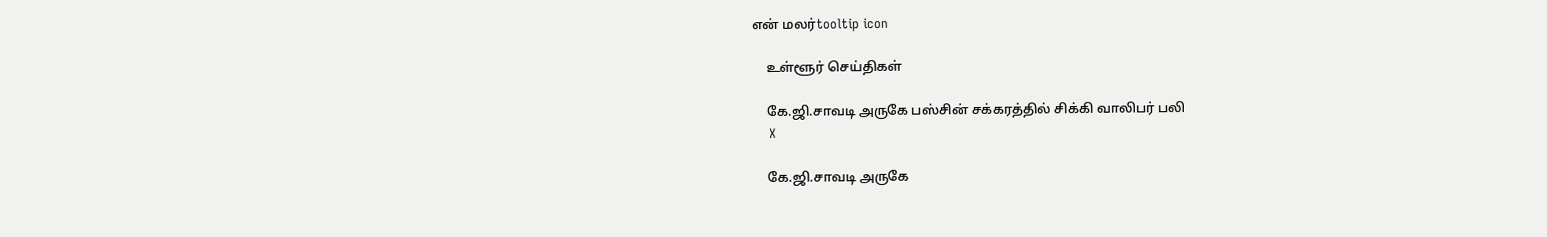என் மலர்tooltip icon

    உள்ளூர் செய்திகள்

    கே.ஜி.சாவடி அருகே பஸ்சின் சக்கரத்தில் சிக்கி வாலிபர் பலி
    X

    கே.ஜி.சாவடி அருகே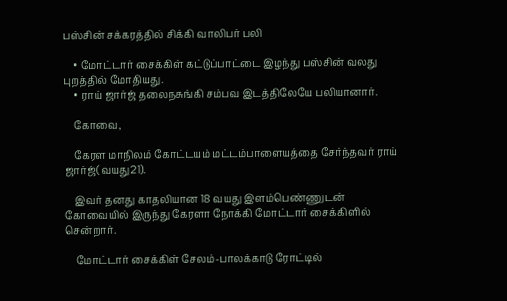பஸ்சின் சக்கரத்தில் சிக்கி வாலிபர் பலி

    • மோட்டார் சைக்கிள் கட்டுப்பாட்டை இழந்து பஸ்சின் வலது புறத்தில் மோதியது.
    • ராய் ஜார்ஜ் தலைநசுங்கி சம்பவ இடத்திலேயே பலியானார்.

    கோவை,

    கேரள மாநிலம் கோட்டயம் மட்டம்பாளையத்தை சேர்ந்தவர் ராய் ஜார்ஜ்(வயது21).

    இவர் தனது காதலியான 18 வயது இளம்பெண்ணுடன் கோவையில் இருந்து கேரளா நோக்கி மோட்டார் சைக்கிளில் சென்றார்.

    மோட்டார் சைக்கிள் சேலம்-பாலக்காடு ரோட்டில்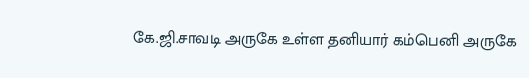கே.ஜி.சாவடி அருகே உள்ள தனியார் கம்பெனி அருகே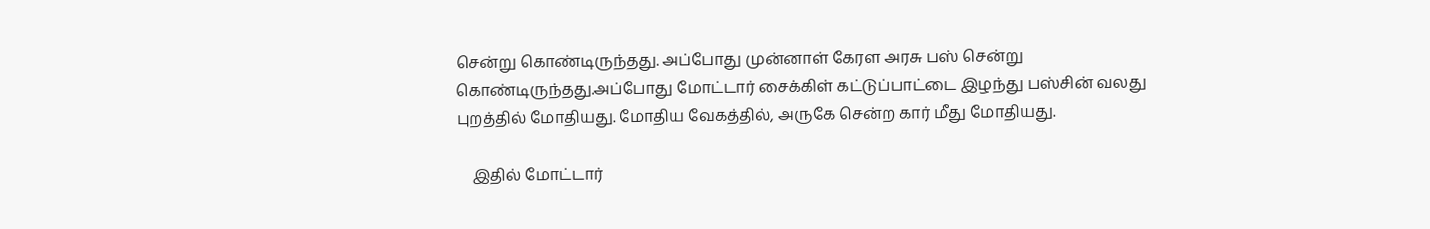சென்று கொண்டிருந்தது. அப்போது முன்னாள் கேரள அரசு பஸ் சென்று கொண்டிருந்தது.அப்போது மோட்டார் சைக்கிள் கட்டுப்பாட்டை இழந்து பஸ்சின் வலது புறத்தில் மோதியது. மோதிய வேகத்தில், அருகே சென்ற கார் மீது மோதியது.

    இதில் மோட்டார்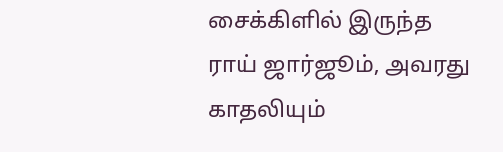சைக்கிளில் இருந்த ராய் ஜார்ஜூம், அவரது காதலியும்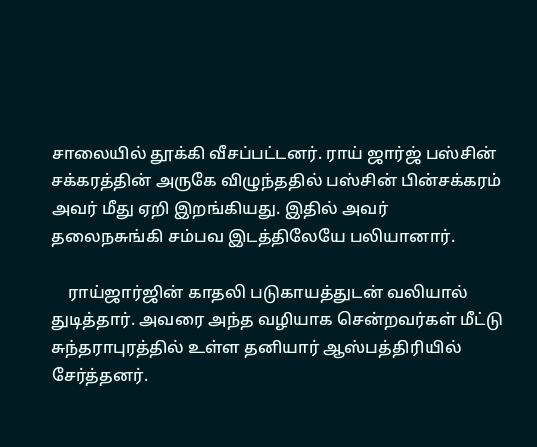சாலையில் தூக்கி வீசப்பட்டனர். ராய் ஜார்ஜ் பஸ்சின் சக்கரத்தின் அருகே விழுந்ததில் பஸ்சின் பின்சக்கரம் அவர் மீது ஏறி இறங்கியது. இதில் அவர் தலைநசுங்கி சம்பவ இடத்திலேயே பலியானார்.

    ராய்ஜார்ஜின் காதலி படுகாயத்துடன் வலியால் துடித்தார். அவரை அந்த வழியாக சென்றவர்கள் மீட்டு சுந்தராபுரத்தில் உள்ள தனியார் ஆஸ்பத்திரியில் சேர்த்தனர்.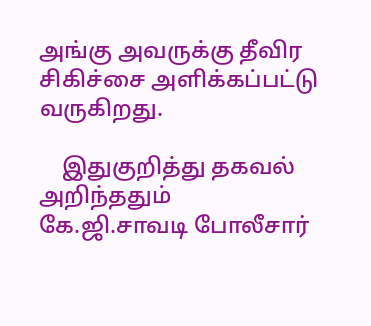அங்கு அவருக்கு தீவிர சிகிச்சை அளிக்கப்பட்டு வருகிறது.

    இதுகுறித்து தகவல் அறிந்ததும் கே.ஜி.சாவடி போலீசார்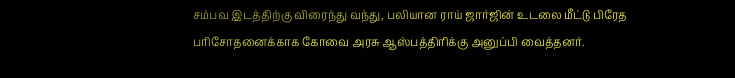சம்பவ இடத்திற்கு விரைந்து வந்து, பலியான ராய் ஜார்ஜின் உடலை மீட்டு பிரேத பரிசோதனைக்காக கோவை அரசு ஆஸ்பத்திரிக்கு அனுப்பி வைத்தனர்.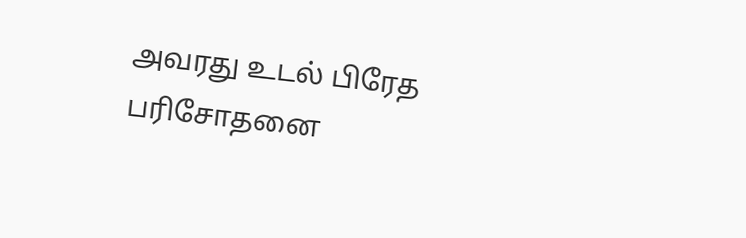அவரது உடல் பிரேத பரிசோதனை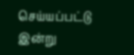செய்யப்பட்டு இன்று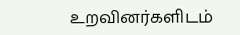உறவினர்களிடம்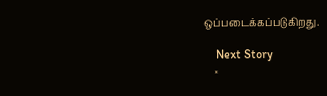ஒப்படைக்கப்படுகிறது.

    Next Story
    ×